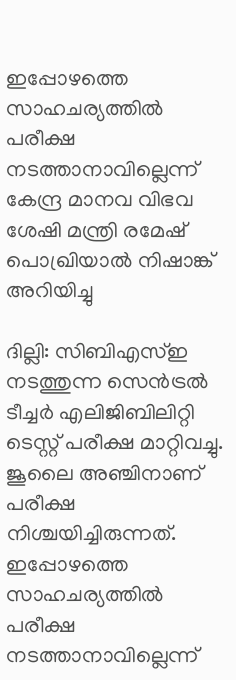ഇപ്പോഴത്തെ സാഹചര്യത്തിൽ പരീക്ഷ നടത്താനാവില്ലെന്ന് കേന്ദ്ര മാനവ വിഭവ ശേഷി മന്ത്രി രമേഷ് പൊഖ്രിയാൽ നിഷാങ്ക് അറിയിച്ചു

ദില്ലി: സിബിഎസ്ഇ നടത്തുന്ന സെൻട്രൽ ടീച്ചർ എലിജിബിലിറ്റി ടെസ്റ്റ് പരീക്ഷ മാറ്റിവച്ചു. ജൂലൈ അഞ്ചിനാണ് പരീക്ഷ നിശ്ചയിച്ചിരുന്നത്. ഇപ്പോഴത്തെ സാഹചര്യത്തിൽ പരീക്ഷ നടത്താനാവില്ലെന്ന്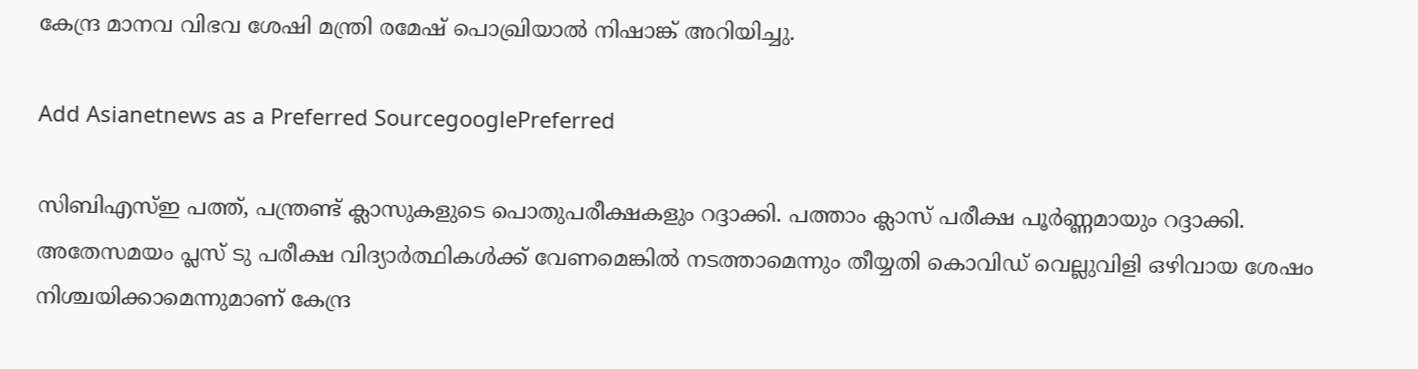കേന്ദ്ര മാനവ വിഭവ ശേഷി മന്ത്രി രമേഷ് പൊഖ്രിയാൽ നിഷാങ്ക് അറിയിച്ചു.

Add Asianetnews as a Preferred SourcegooglePreferred

സിബിഎസ്ഇ പത്ത്, പന്ത്രണ്ട് ക്ലാസുകളുടെ പൊതുപരീക്ഷകളും റദ്ദാക്കി. പത്താം ക്ലാസ് പരീക്ഷ പൂർണ്ണമായും റദ്ദാക്കി. അതേസമയം പ്ലസ് ടു പരീക്ഷ വിദ്യാർത്ഥികൾക്ക് വേണമെങ്കിൽ നടത്താമെന്നും തീയ്യതി കൊവിഡ് വെല്ലുവിളി ഒഴിവായ ശേഷം നിശ്ചയിക്കാമെന്നുമാണ് കേന്ദ്ര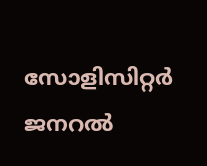സോളിസിറ്റർ ജനറൽ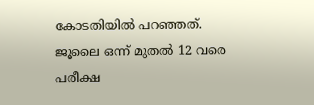കോടതിയിൽ പറഞ്ഞത്. ജൂലൈ ഒന്ന് മുതൽ 12 വരെ പരീക്ഷ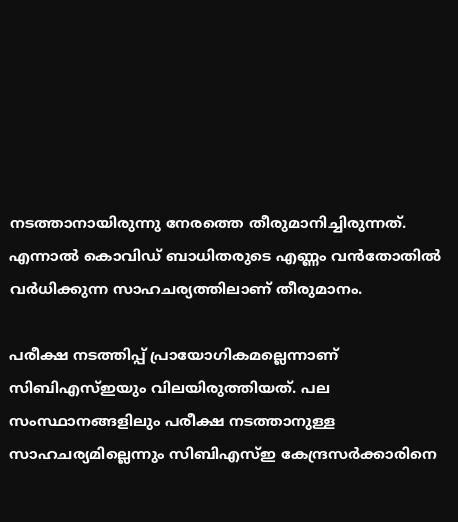നടത്താനായിരുന്നു നേരത്തെ തീരുമാനിച്ചിരുന്നത്. എന്നാൽ കൊവിഡ് ബാധിതരുടെ എണ്ണം വൻതോതിൽ വർധിക്കുന്ന സാഹചര്യത്തിലാണ് തീരുമാനം.

പരീക്ഷ നടത്തിപ്പ് പ്രായോഗികമല്ലെന്നാണ് സിബിഎസ്ഇയും വിലയിരുത്തിയത്. പല സംസ്ഥാനങ്ങളിലും പരീക്ഷ നടത്താനുള്ള സാഹചര്യമില്ലെന്നും സിബിഎസ്ഇ കേന്ദ്രസർക്കാരിനെ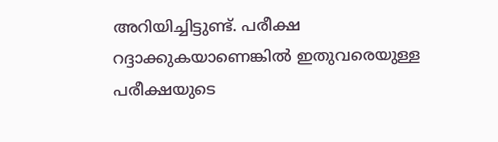അറിയിച്ചിട്ടുണ്ട്. പരീക്ഷ റദ്ദാക്കുകയാണെങ്കിൽ ഇതുവരെയുള്ള പരീക്ഷയുടെ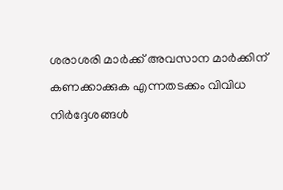ശരാശരി മാർക്ക് അവസാന മാർക്കിന് കണക്കാക്കുക എന്നതടക്കം വിവിധ നിർദ്ദേശങ്ങൾ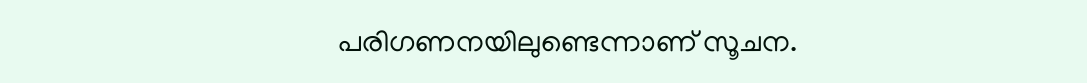പരിഗണനയിലുണ്ടെന്നാണ് സൂചന.